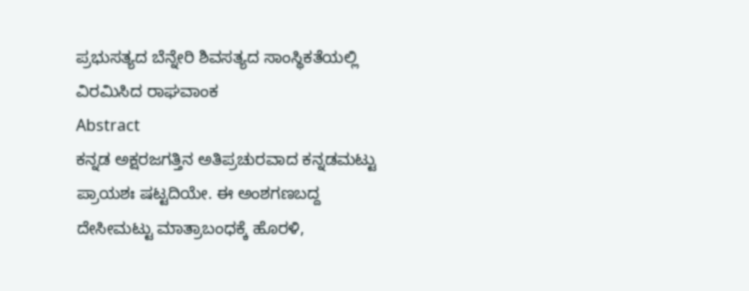ಪ್ರಭುಸತ್ಯದ ಬೆನ್ನೇರಿ ಶಿವಸತ್ಯದ ಸಾಂಸ್ಥಿಕತೆಯಲ್ಲಿ ವಿರಮಿಸಿದ ರಾಘವಾಂಕ
Abstract
ಕನ್ನಡ ಅಕ್ಷರಜಗತ್ತಿನ ಅತಿಪ್ರಚುರವಾದ ಕನ್ನಡಮಟ್ಟು ಪ್ರಾಯಶಃ ಷಟ್ಟದಿಯೇ. ಈ ಅಂಶಗಣಬದ್ದ ದೇಸೀಮಟ್ಟು ಮಾತ್ರಾಬಂಧಕ್ಕೆ ಹೊರಳಿ,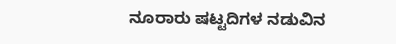ನೂರಾರು ಷಟ್ಟದಿಗಳ ನಡುವಿನ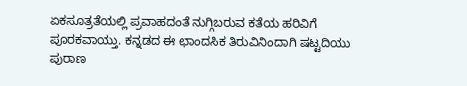ಏಕಸೂತ್ರತೆಯಲ್ಲಿ ಪ್ರವಾಹದಂತೆ ನುಗ್ಗಿಬರುವ ಕತೆಯ ಹರಿವಿಗೆ ಪೂರಕವಾಯ್ತು. ಕನ್ನಡದ ಈ ಛಾಂದಸಿಕ ತಿರುವಿನಿಂದಾಗಿ ಷಟ್ಟದಿಯು ಪುರಾಣ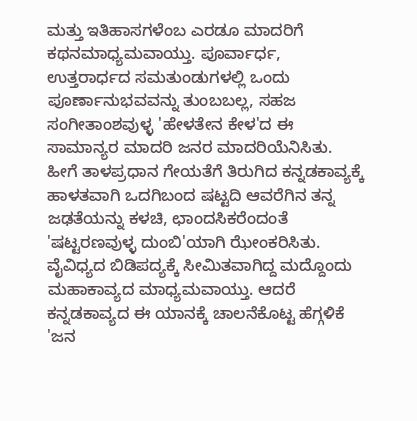ಮತ್ತು ಇತಿಹಾಸಗಳೆಂಬ ಎರಡೂ ಮಾದರಿಗೆ ಕಥನಮಾಧ್ಯಮವಾಯ್ತು. ಪೂರ್ವಾರ್ಧ, ಉತ್ತರಾರ್ಧದ ಸಮತುಂಡುಗಳಲ್ಲಿ ಒಂದು ಪೂರ್ಣಾನುಭವವನ್ನು ತುಂಬಬಲ್ಲ, ಸಹಜ ಸಂಗೀತಾಂಶವುಳ್ಳ 'ಹೇಳತೇನ ಕೇಳ'ದ ಈ ಸಾಮಾನ್ಯರ ಮಾದರಿ ಜನರ ಮಾದರಿಯೆನಿಸಿತು. ಹೀಗೆ ತಾಳಪ್ರಧಾನ ಗೇಯತೆಗೆ ತಿರುಗಿದ ಕನ್ನಡಕಾವ್ಯಕ್ಕೆ ಹಾಳತವಾಗಿ ಒದಗಿಬಂದ ಷಟ್ಟದಿ ಆವರೆಗಿನ ತನ್ನ ಜಢತೆಯನ್ನು ಕಳಚಿ, ಛಾಂದಸಿಕರೆಂದಂತೆ 'ಷಟ್ಟರಣವುಳ್ಳ ದುಂಬಿ'ಯಾಗಿ ಝೇಂಕರಿಸಿತು. ವೈವಿಧ್ಯದ ಬಿಡಿಪದ್ಯಕ್ಕೆ ಸೀಮಿತವಾಗಿದ್ದ ಮದ್ದೊಂದು ಮಹಾಕಾವ್ಯದ ಮಾಧ್ಯಮವಾಯ್ತು. ಆದರೆ ಕನ್ನಡಕಾವ್ಯದ ಈ ಯಾನಕ್ಕೆ ಚಾಲನೆಕೊಟ್ಟ ಹೆಗ್ಗಳಿಕೆ 'ಜನ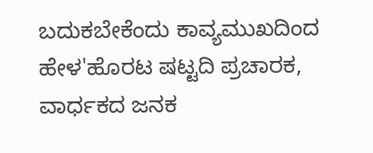ಬದುಕಬೇಕೆಂದು ಕಾವ್ಯಮುಖದಿಂದ ಹೇಳ'ಹೊರಟ ಷಟ್ಟದಿ ಪ್ರಚಾರಕ, ವಾರ್ಧಕದ ಜನಕ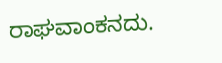ರಾಘವಾಂಕನದು.